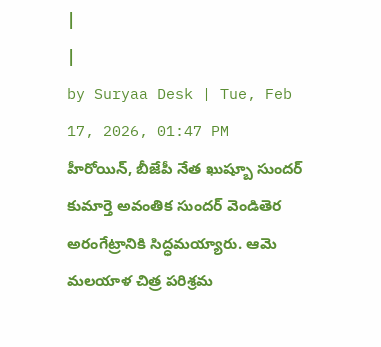|
|
by Suryaa Desk | Tue, Feb 17, 2026, 01:47 PM
హీరోయిన్, బీజేపీ నేత ఖుష్బూ సుందర్ కుమార్తె అవంతిక సుందర్ వెండితెర అరంగేట్రానికి సిద్ధమయ్యారు. ఆమె మలయాళ చిత్ర పరిశ్రమ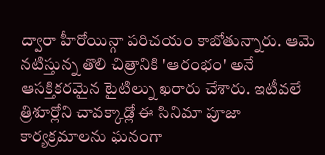ద్వారా హీరోయిన్గా పరిచయం కాబోతున్నారు. ఆమె నటిస్తున్న తొలి చిత్రానికి 'ఆరంభం' అనే ఆసక్తికరమైన టైటిల్ను ఖరారు చేశారు. ఇటీవలే త్రిశూర్లోని చావక్కాడ్లో ఈ సినిమా పూజా కార్యక్రమాలను ఘనంగా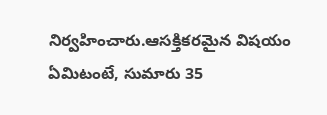నిర్వహించారు.ఆసక్తికరమైన విషయం ఏమిటంటే, సుమారు 35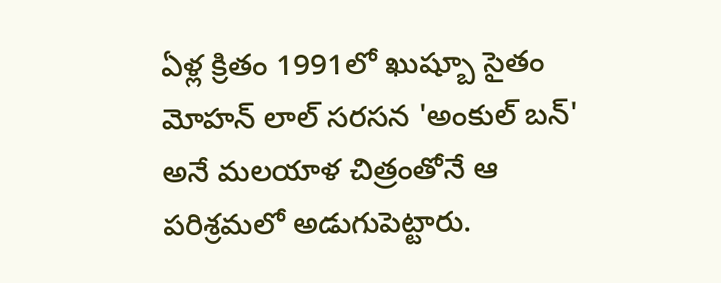ఏళ్ల క్రితం 1991లో ఖుష్బూ సైతం మోహన్ లాల్ సరసన 'అంకుల్ బన్' అనే మలయాళ చిత్రంతోనే ఆ పరిశ్రమలో అడుగుపెట్టారు.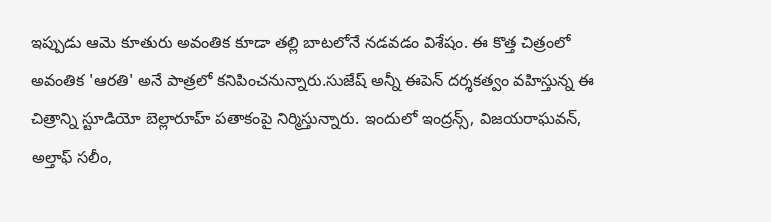ఇప్పుడు ఆమె కూతురు అవంతిక కూడా తల్లి బాటలోనే నడవడం విశేషం. ఈ కొత్త చిత్రంలో అవంతిక 'ఆరతి' అనే పాత్రలో కనిపించనున్నారు.సుజేష్ అన్నీ ఈపెన్ దర్శకత్వం వహిస్తున్న ఈ చిత్రాన్ని స్టూడియో బెల్లారూహ్ పతాకంపై నిర్మిస్తున్నారు. ఇందులో ఇంద్రన్స్, విజయరాఘవన్, అల్తాఫ్ సలీం,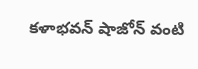కళాభవన్ షాజోన్ వంటి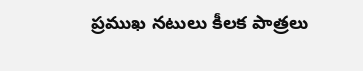ప్రముఖ నటులు కీలక పాత్రలు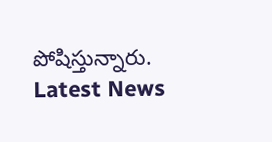పోషిస్తున్నారు.
Latest News